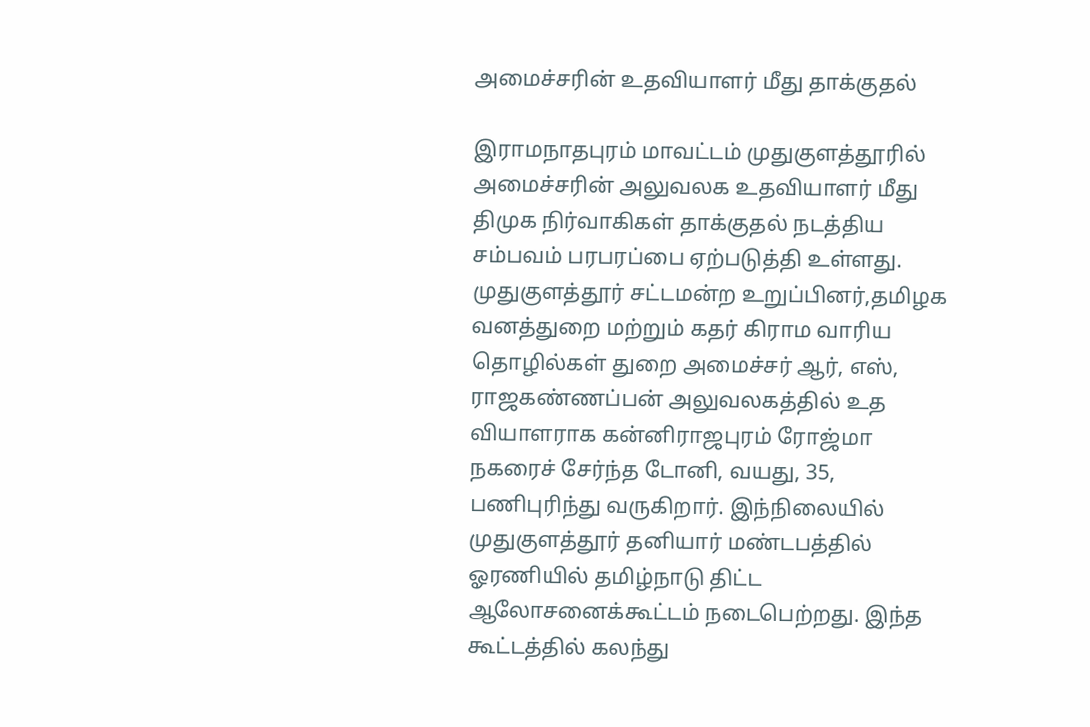அமைச்சரின் உதவியாளர் மீது தாக்குதல்

இராமநாதபுரம் மாவட்டம் முதுகுளத்தூரில் அமைச்சரின் அலுவலக உதவியாளர் மீது திமுக நிர்வாகிகள் தாக்குதல் நடத்திய சம்பவம் பரபரப்பை ஏற்படுத்தி உள்ளது. முதுகுளத்தூர் சட்டமன்ற உறுப்பினர்,தமிழக வனத்துறை மற்றும் கதர் கிராம வாரிய தொழில்கள் துறை அமைச்சர் ஆர், எஸ், ராஜகண்ணப்பன் அலுவலகத்தில் உத வியாளராக கன்னிராஜபுரம் ரோஜ்மா நகரைச் சேர்ந்த டோனி, வயது, 35, பணிபுரிந்து வருகிறார். இந்நிலையில் முதுகுளத்தூர் தனியார் மண்டபத்தில் ஓரணியில் தமிழ்நாடு திட்ட ஆலோசனைக்கூட்டம் நடைபெற்றது. இந்த கூட்டத்தில் கலந்து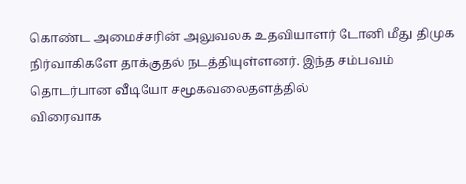கொண்ட அமைச்சரின் அலுவலக உதவியாளர் டோனி மீது திமுக நிர்வாகிகளே தாக்குதல் நடத்தியுள்ளனர். இந்த சம்பவம் தொடர்பான வீடியோ சமூகவலைதளத்தில்
விரைவாக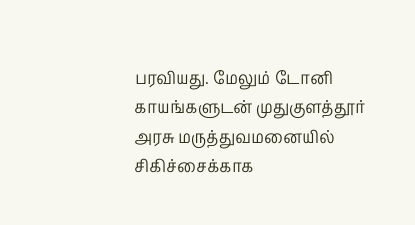பரவியது. மேலும் டோனி காயங்களுடன் முதுகுளத்தூர் அரசு மருத்துவமனையில் சிகிச்சைக்காக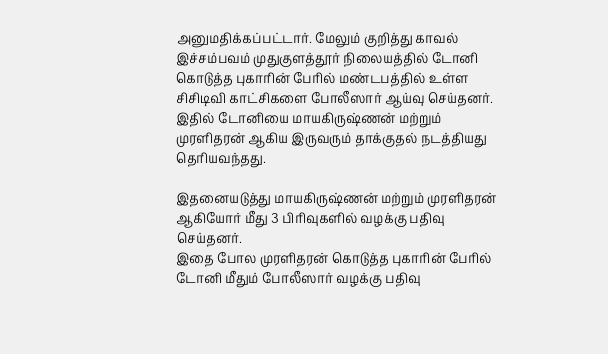அனுமதிக்கப்பட்டார். மேலும் குறித்து காவல் இச்சம்பவம் முதுகுளத்தூர் நிலையத்தில் டோனி கொடுத்த புகாரின் பேரில் மண்டபத்தில் உள்ள சிசிடிவி காட்சிகளை போலீஸார் ஆய்வு செய்தனர். இதில் டோனியை மாயகிருஷ்ணன் மற்றும் முரளிதரன் ஆகிய இருவரும் தாக்குதல் நடத்தியது தெரியவந்தது.

இதனையடுத்து மாயகிருஷ்ணன் மற்றும் முரளிதரன் ஆகியோர் மீது 3 பிரிவுகளில் வழக்கு பதிவு செய்தனர்.
இதை போல முரளிதரன் கொடுத்த புகாரின் பேரில் டோனி மீதும் போலீஸார் வழக்கு பதிவு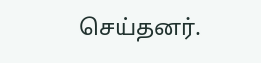செய்தனர்.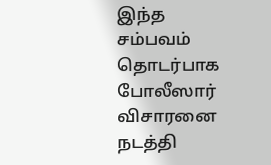இந்த சம்பவம் தொடர்பாக போலீஸார் விசாரனை நடத்தி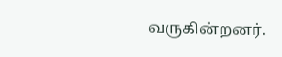வருகின்றனர்.